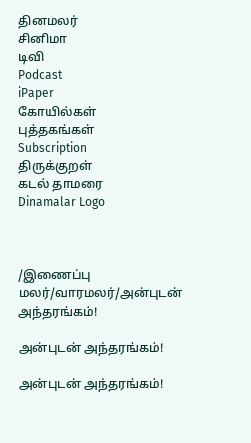தினமலர்
சினிமா
டிவி
Podcast
iPaper
கோயில்கள்
புத்தகங்கள்
Subscription
திருக்குறள்
கடல் தாமரை
Dinamalar Logo



/இணைப்பு மலர்/வாரமலர்/அன்புடன் அந்தரங்கம்!

அன்புடன் அந்தரங்கம்!

அன்புடன் அந்தரங்கம்!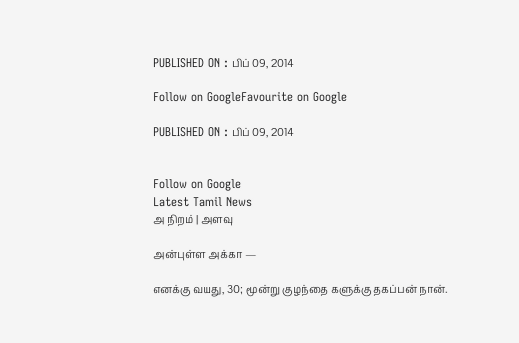PUBLISHED ON : பிப் 09, 2014

Follow on GoogleFavourite on Google

PUBLISHED ON : பிப் 09, 2014


Follow on Google
Latest Tamil News
அ நிறம் | அளவு

அன்புள்ள அக்கா —

எனக்கு வயது, 30; மூன்று குழந்தை களுக்கு தகப்பன் நான்.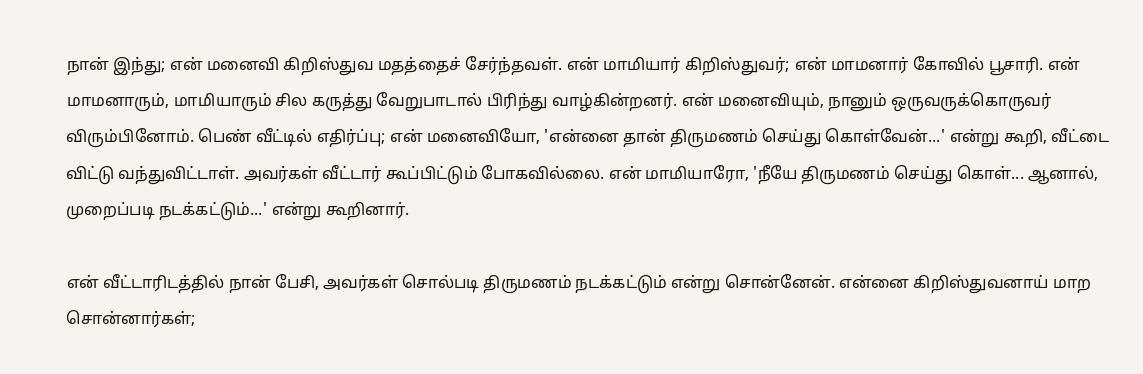நான் இந்து; என் மனைவி கிறிஸ்துவ மதத்தைச் சேர்ந்தவள். என் மாமியார் கிறிஸ்துவர்; என் மாமனார் கோவில் பூசாரி. என் மாமனாரும், மாமியாரும் சில கருத்து வேறுபாடால் பிரிந்து வாழ்கின்றனர். என் மனைவியும், நானும் ஒருவருக்கொருவர் விரும்பினோம். பெண் வீட்டில் எதிர்ப்பு; என் மனைவியோ, 'என்னை தான் திருமணம் செய்து கொள்வேன்...' என்று கூறி, வீட்டை விட்டு வந்துவிட்டாள். அவர்கள் வீட்டார் கூப்பிட்டும் போகவில்லை. என் மாமியாரோ, 'நீயே திருமணம் செய்து கொள்... ஆனால், முறைப்படி நடக்கட்டும்...' என்று கூறினார்.

என் வீட்டாரிடத்தில் நான் பேசி, அவர்கள் சொல்படி திருமணம் நடக்கட்டும் என்று சொன்னேன். என்னை கிறிஸ்துவனாய் மாற சொன்னார்கள்;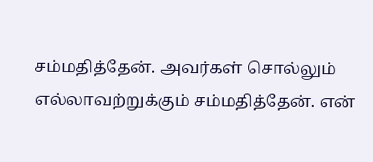சம்மதித்தேன். அவர்கள் சொல்லும் எல்லாவற்றுக்கும் சம்மதித்தேன். என்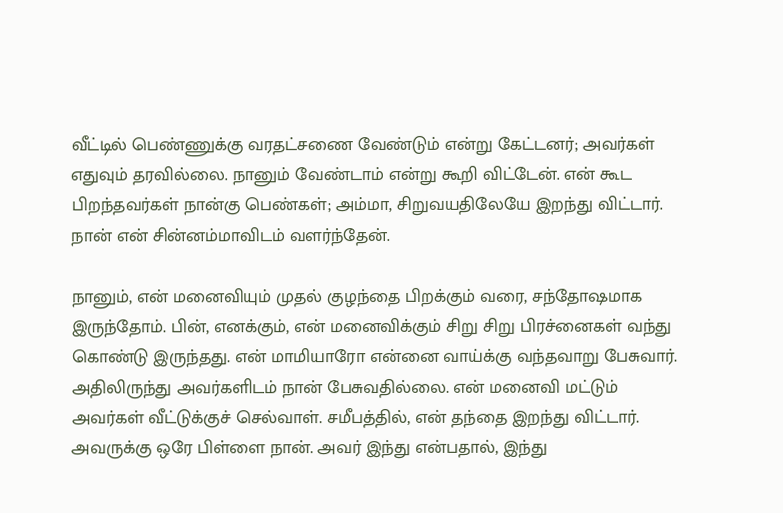வீட்டில் பெண்ணுக்கு வரதட்சணை வேண்டும் என்று கேட்டனர்; அவர்கள் எதுவும் தரவில்லை. நானும் வேண்டாம் என்று கூறி விட்டேன். என் கூட பிறந்தவர்கள் நான்கு பெண்கள்; அம்மா, சிறுவயதிலேயே இறந்து விட்டார். நான் என் சின்னம்மாவிடம் வளர்ந்தேன்.

நானும், என் மனைவியும் முதல் குழந்தை பிறக்கும் வரை, சந்தோஷமாக இருந்தோம். பின், எனக்கும், என் மனைவிக்கும் சிறு சிறு பிரச்னைகள் வந்து கொண்டு இருந்தது. என் மாமியாரோ என்னை வாய்க்கு வந்தவாறு பேசுவார். அதிலிருந்து அவர்களிடம் நான் பேசுவதில்லை. என் மனைவி மட்டும் அவர்கள் வீட்டுக்குச் செல்வாள். சமீபத்தில், என் தந்தை இறந்து விட்டார். அவருக்கு ஒரே பிள்ளை நான். அவர் இந்து என்பதால், இந்து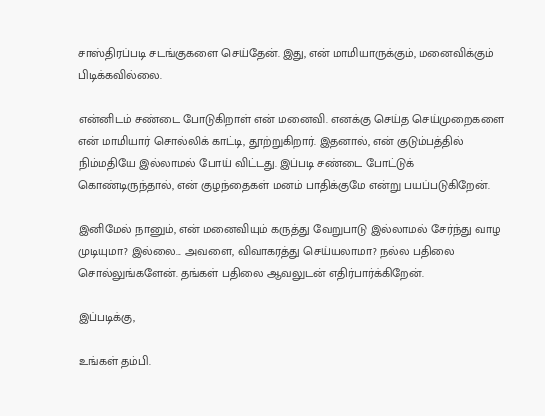சாஸ்திரப்படி சடங்குகளை செய்தேன். இது, என் மாமியாருக்கும், மனைவிக்கும் பிடிக்கவில்லை.

என்னிடம் சண்டை போடுகிறாள் என் மனைவி. எனக்கு செய்த செய்முறைகளை என் மாமியார் சொல்லிக் காட்டி, தூற்றுகிறார். இதனால், என் குடும்பத்தில் நிம்மதியே இல்லாமல் போய் விட்டது. இப்படி சண்டை போட்டுக் கொண்டிருந்தால், என் குழந்தைகள் மனம் பாதிக்குமே என்று பயப்படுகிறேன்.

இனிமேல் நானும், என் மனைவியும் கருத்து வேறுபாடு இல்லாமல் சேர்ந்து வாழ முடியுமா? இல்லை... அவளை, விவாகரத்து செய்யலாமா? நல்ல பதிலை சொல்லுங்களேன். தங்கள் பதிலை ஆவலுடன் எதிர்பார்க்கிறேன்.

இப்படிக்கு,

உங்கள் தம்பி.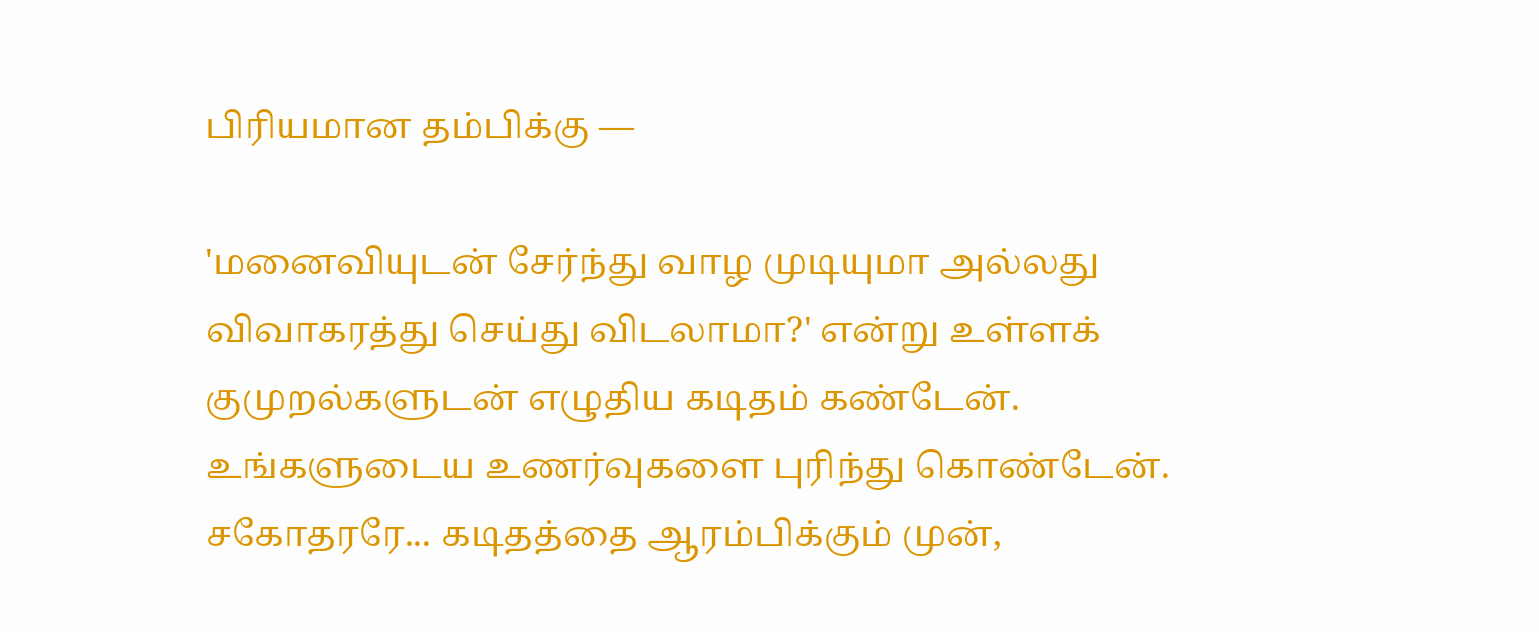பிரியமான தம்பிக்கு —

'மனைவியுடன் சேர்ந்து வாழ முடியுமா அல்லது விவாகரத்து செய்து விடலாமா?' என்று உள்ளக் குமுறல்களுடன் எழுதிய கடிதம் கண்டேன். உங்களுடைய உணர்வுகளை புரிந்து கொண்டேன். சகோதரரே... கடிதத்தை ஆரம்பிக்கும் முன்,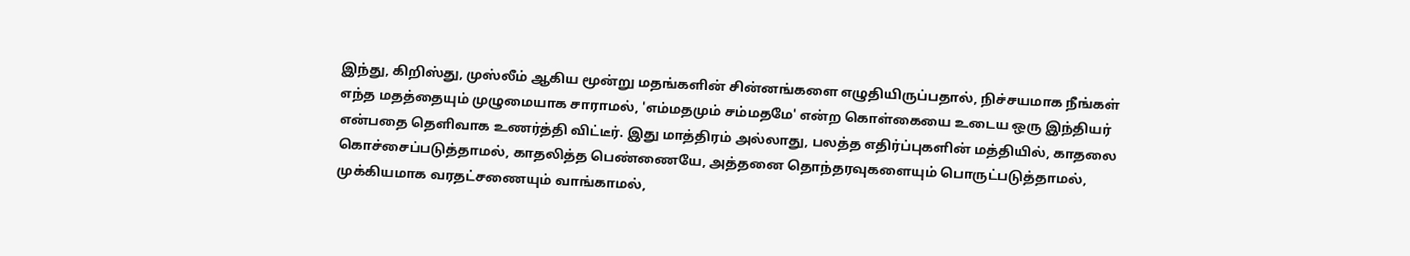இந்து, கிறிஸ்து, முஸ்லீம் ஆகிய மூன்று மதங்களின் சின்னங்களை எழுதியிருப்பதால், நிச்சயமாக நீங்கள் எந்த மதத்தையும் முழுமையாக சாராமல், 'எம்மதமும் சம்மதமே' என்ற கொள்கையை உடைய ஒரு இந்தியர் என்பதை தெளிவாக உணர்த்தி விட்டீர். இது மாத்திரம் அல்லாது, பலத்த எதிர்ப்புகளின் மத்தியில், காதலை கொச்சைப்படுத்தாமல், காதலித்த பெண்ணையே, அத்தனை தொந்தரவுகளையும் பொருட்படுத்தாமல், முக்கியமாக வரதட்சணையும் வாங்காமல்,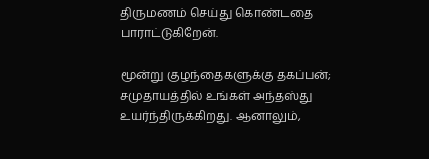திருமணம் செய்து கொண்டதை பாராட்டுகிறேன்.

மூன்று குழந்தைகளுக்கு தகப்பன்; சமுதாயத்தில் உங்கள் அந்தஸ்து உயர்ந்திருக்கிறது. ஆனாலும்,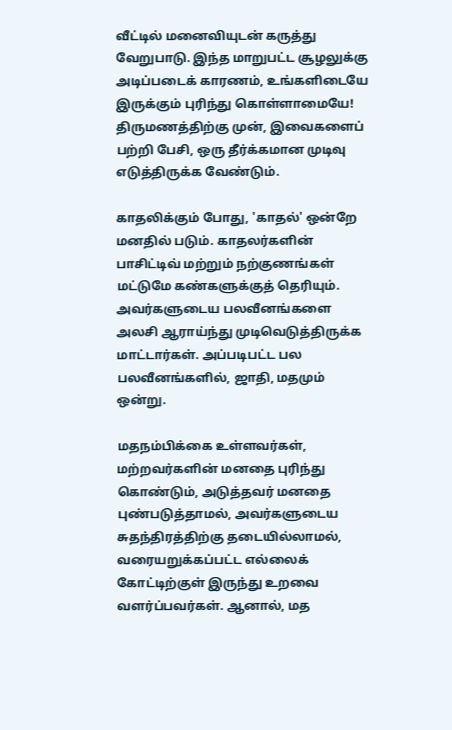வீட்டில் மனைவியுடன் கருத்து வேறுபாடு. இந்த மாறுபட்ட சூழலுக்கு அடிப்படைக் காரணம், உங்களிடையே இருக்கும் புரிந்து கொள்ளாமையே! திருமணத்திற்கு முன், இவைகளைப் பற்றி பேசி, ஒரு தீர்க்கமான முடிவு எடுத்திருக்க வேண்டும்.

காதலிக்கும் போது, 'காதல்' ஒன்றே மனதில் படும். காதலர்களின் பாசிட்டிவ் மற்றும் நற்குணங்கள் மட்டுமே கண்களுக்குத் தெரியும். அவர்களுடைய பலவீனங்களை அலசி ஆராய்ந்து முடிவெடுத்திருக்க மாட்டார்கள். அப்படிபட்ட பல பலவீனங்களில், ஜாதி, மதமும் ஒன்று.

மதநம்பிக்கை உள்ளவர்கள், மற்றவர்களின் மனதை புரிந்து கொண்டும், அடுத்தவர் மனதை புண்படுத்தாமல், அவர்களுடைய சுதந்திரத்திற்கு தடையில்லாமல், வரையறுக்கப்பட்ட எல்லைக் கோட்டிற்குள் இருந்து உறவை வளர்ப்பவர்கள். ஆனால், மத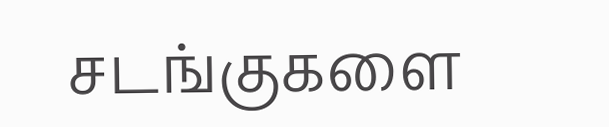சடங்குகளை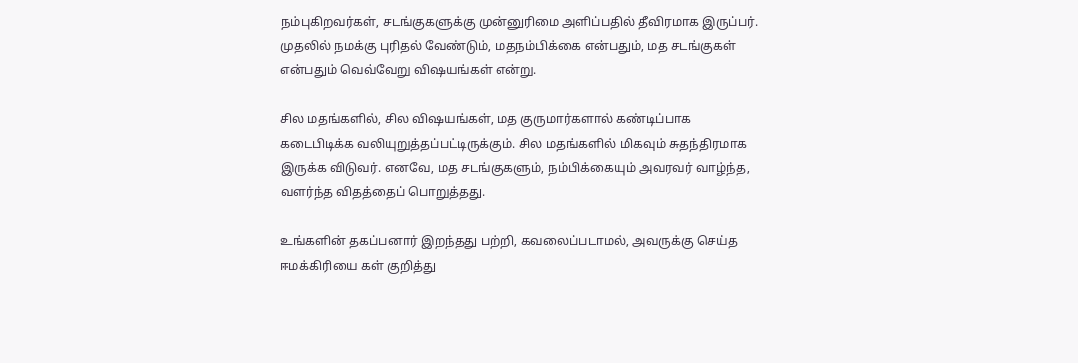நம்புகிறவர்கள், சடங்குகளுக்கு முன்னுரிமை அளிப்பதில் தீவிரமாக இருப்பர். முதலில் நமக்கு புரிதல் வேண்டும், மதநம்பிக்கை என்பதும், மத சடங்குகள் என்பதும் வெவ்வேறு விஷயங்கள் என்று.

சில மதங்களில், சில விஷயங்கள், மத குருமார்களால் கண்டிப்பாக கடைபிடிக்க வலியுறுத்தப்பட்டிருக்கும். சில மதங்களில் மிகவும் சுதந்திரமாக இருக்க விடுவர். எனவே, மத சடங்குகளும், நம்பிக்கையும் அவரவர் வாழ்ந்த, வளர்ந்த விதத்தைப் பொறுத்தது.

உங்களின் தகப்பனார் இறந்தது பற்றி, கவலைப்படாமல், அவருக்கு செய்த ஈமக்கிரியை கள் குறித்து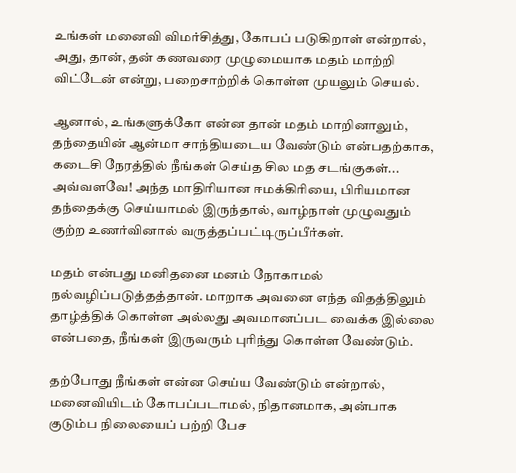உங்கள் மனைவி விமர்சித்து, கோபப் படுகிறாள் என்றால், அது, தான், தன் கணவரை முழுமையாக மதம் மாற்றி விட்டேன் என்று, பறைசாற்றிக் கொள்ள முயலும் செயல்.

ஆனால், உங்களுக்கோ என்ன தான் மதம் மாறினாலும், தந்தையின் ஆன்மா சாந்தியடைய வேண்டும் என்பதற்காக, கடைசி நேரத்தில் நீங்கள் செய்த சில மத சடங்குகள்... அவ்வளவே! அந்த மாதிரியான ஈமக்கிரியை, பிரியமான தந்தைக்கு செய்யாமல் இருந்தால், வாழ்நாள் முழுவதும் குற்ற உணர்வினால் வருத்தப்பட்டிருப்பீர்கள்.

மதம் என்பது மனிதனை மனம் நோகாமல் நல்வழிப்படுத்தத்தான். மாறாக அவனை எந்த விதத்திலும் தாழ்த்திக் கொள்ள அல்லது அவமானப்பட வைக்க இல்லை என்பதை, நீங்கள் இருவரும் புரிந்து கொள்ள வேண்டும்.

தற்போது நீங்கள் என்ன செய்ய வேண்டும் என்றால், மனைவியிடம் கோபப்படாமல், நிதானமாக, அன்பாக குடும்ப நிலையைப் பற்றி பேச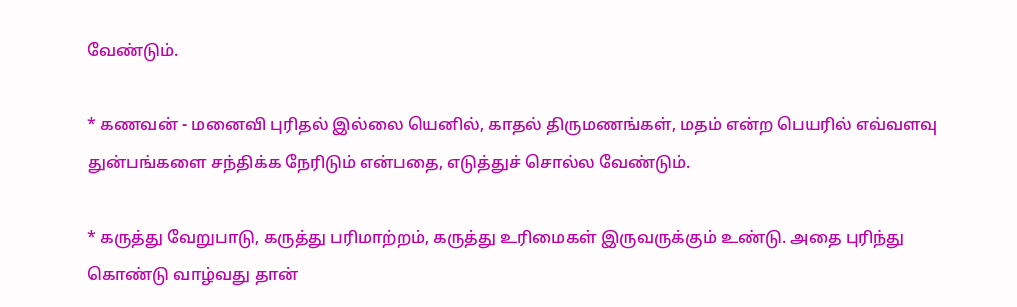வேண்டும்.

* கணவன் - மனைவி புரிதல் இல்லை யெனில், காதல் திருமணங்கள், மதம் என்ற பெயரில் எவ்வளவு துன்பங்களை சந்திக்க நேரிடும் என்பதை, எடுத்துச் சொல்ல வேண்டும்.

* கருத்து வேறுபாடு, கருத்து பரிமாற்றம், கருத்து உரிமைகள் இருவருக்கும் உண்டு. அதை புரிந்து கொண்டு வாழ்வது தான்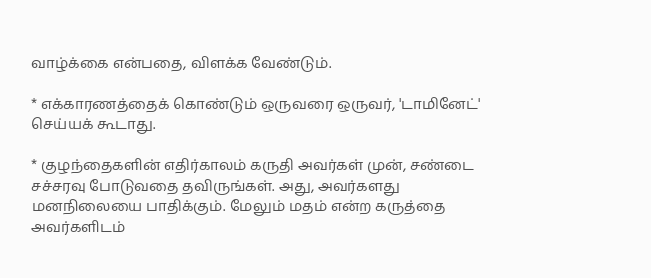வாழ்க்கை என்பதை, விளக்க வேண்டும்.

* எக்காரணத்தைக் கொண்டும் ஒருவரை ஒருவர், 'டாமினேட்' செய்யக் கூடாது.

* குழந்தைகளின் எதிர்காலம் கருதி அவர்கள் முன், சண்டை சச்சரவு போடுவதை தவிருங்கள். அது, அவர்களது மனநிலையை பாதிக்கும். மேலும் மதம் என்ற கருத்தை அவர்களிடம்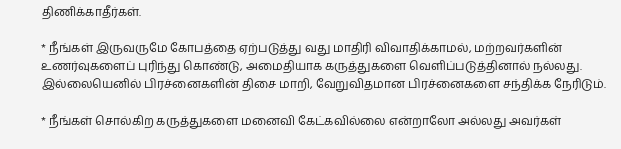திணிக்காதீர்கள்.

* நீங்கள் இருவருமே கோபத்தை ஏற்படுத்து வது மாதிரி விவாதிக்காமல், மற்றவர்களின் உணர்வுகளைப் புரிந்து கொண்டு, அமைதியாக கருத்துகளை வெளிப்படுத்தினால் நல்லது. இல்லையெனில் பிரச்னைகளின் திசை மாறி, வேறுவிதமான பிரச்னைகளை சந்திக்க நேரிடும்.

* நீங்கள் சொல்கிற கருத்துகளை மனைவி கேட்கவில்லை என்றாலோ அல்லது அவர்கள்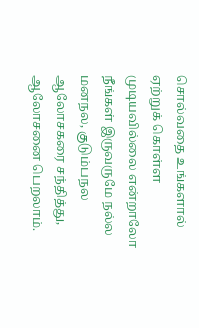சொல்வதை உங்களால் ஏற்றுக் கொள்ள முடியவில்லை என்றாலோ நீங்கள் இருவருமே நல்ல மனநல, குடும்பநல ஆலோசகரை சந்தித்து, ஆலோசனை பெறலாம்.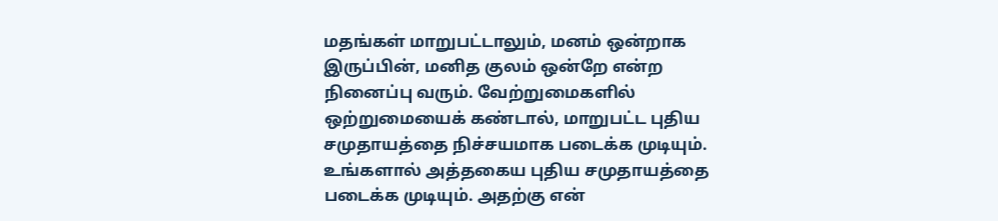மதங்கள் மாறுபட்டாலும், மனம் ஒன்றாக இருப்பின், மனித குலம் ஒன்றே என்ற நினைப்பு வரும். வேற்றுமைகளில் ஒற்றுமையைக் கண்டால், மாறுபட்ட புதிய சமுதாயத்தை நிச்சயமாக படைக்க முடியும். உங்களால் அத்தகைய புதிய சமுதாயத்தை படைக்க முடியும். அதற்கு என்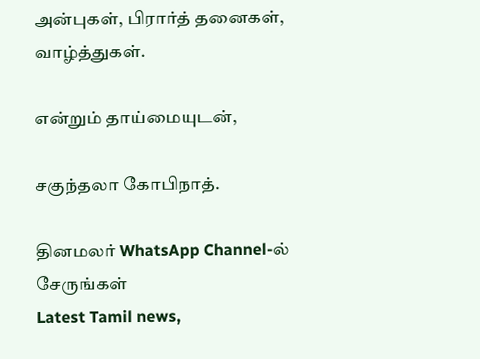அன்புகள், பிரார்த் தனைகள், வாழ்த்துகள்.

என்றும் தாய்மையுடன்,

சகுந்தலா கோபிநாத்.

தினமலர் WhatsApp Channel-ல் சேருங்கள்
Latest Tamil news,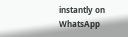instantly on WhatsApp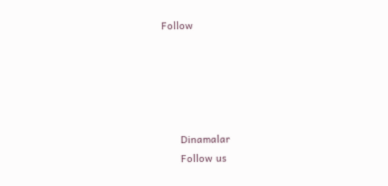Follow





      Dinamalar
      Follow us